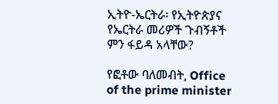ኢትዮ-ኤርትራ፡ የኢትዮጵያና የኤርትራ መሪዎች ጉብኝቶች ምን ፋይዳ አላቸው?

የፎቶው ባለመብት, Office of the prime minister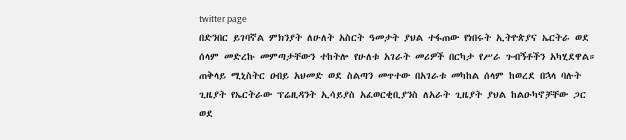twitter page
በድንበር ይገባኛል ምክንያት ለሁለት አስርት ዓመታት ያህል ተፋጠው የነበሩት ኢትዮጵያና ኤርትራ ወደ ሰላም መድረኩ መምጣታቸውን ተከትሎ የሁለቱ አገራት መሪዎች በርካታ የሥራ ጉብኝቶችን አካሂደዋል።
ጠቅላይ ሚኒስትር ዐብይ አህመድ ወደ ስልጣን መጥተው በአገራቱ መካከል ሰላም ከወረደ በኋላ ባሉት ጊዜያት የኤርትራው ፕሬዚዳንት ኢሳይያስ አፈወርቂቢያንስ ለአራት ጊዜያት ያህል ከልዑካኖቻቸው ጋር ወደ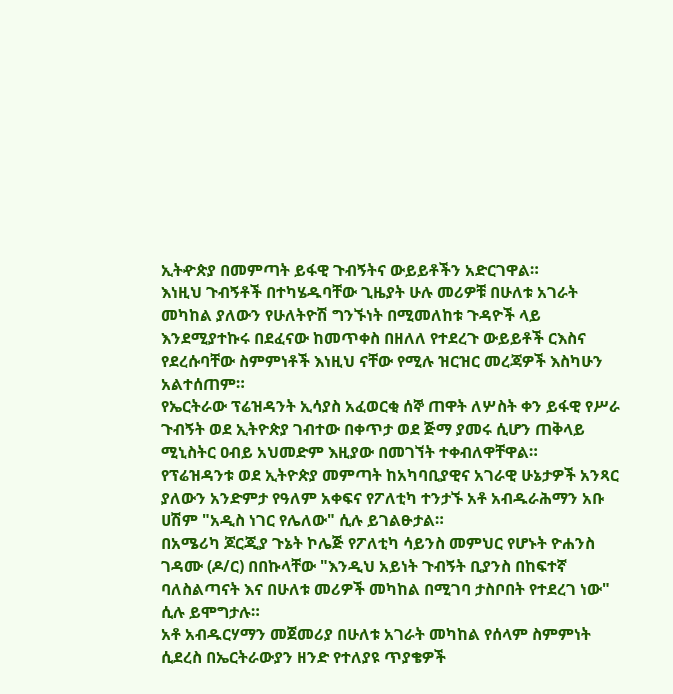ኢትዯጵያ በመምጣት ይፋዊ ጉብኝትና ውይይቶችን አድርገዋል።
እነዚህ ጉብኝቶች በተካሄዱባቸው ጊዜያት ሁሉ መሪዎቹ በሁለቱ አገራት መካከል ያለውን የሁለትዮሽ ግንኙነት በሚመለከቱ ጉዳዮች ላይ እንደሚያተኩሩ በደፈናው ከመጥቀስ በዘለለ የተደረጉ ውይይቶች ርእስና የደረሱባቸው ስምምነቶች እነዚህ ናቸው የሚሉ ዝርዝር መረጃዎች እስካሁን አልተሰጠም።
የኤርትራው ፕሬዝዳንት ኢሳያስ አፈወርቂ ሰኞ ጠዋት ለሦስት ቀን ይፋዊ የሥራ ጉብኝት ወደ ኢትዮጵያ ገብተው በቀጥታ ወደ ጅማ ያመሩ ሲሆን ጠቅላይ ሚኒስትር ዐብይ አህመድም እዚያው በመገኘት ተቀብለዋቸዋል።
የፕሬዝዳንቱ ወደ ኢትዮጵያ መምጣት ከአካባቢያዊና አገራዊ ሁኔታዎች አንጻር ያለውን አንድምታ የዓለም አቀፍና የፖለቲካ ተንታኙ አቶ አብዱራሕማን አቡ ሀሽም "አዲስ ነገር የሌለው" ሲሉ ይገልፁታል።
በአሜሪካ ጆርጂያ ጉኔት ኮሌጅ የፖለቲካ ሳይንስ መምህር የሆኑት ዮሐንስ ገዳሙ (ዶ/ር) በበኩላቸው "እንዲህ አይነት ጉብኝት ቢያንስ በከፍተኛ ባለስልጣናት እና በሁለቱ መሪዎች መካከል በሚገባ ታስቦበት የተደረገ ነው" ሲሉ ይሞግታሉ።
አቶ አብዱርሃማን መጀመሪያ በሁለቱ አገራት መካከል የሰላም ስምምነት ሲደረስ በኤርትራውያን ዘንድ የተለያዩ ጥያቄዎች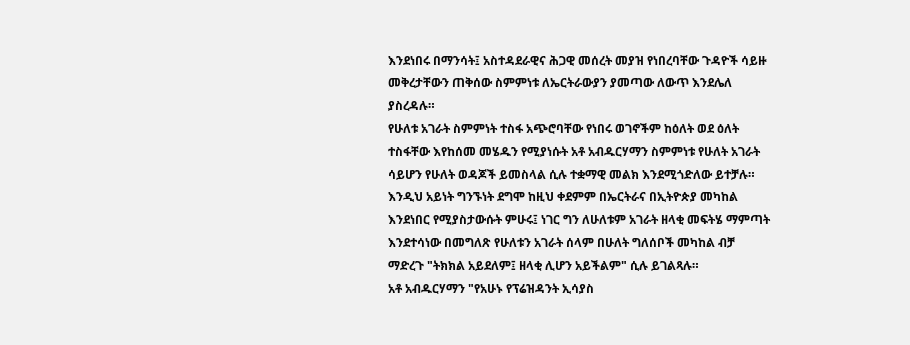እንደነበሩ በማንሳት፤ አስተዳደራዊና ሕጋዊ መሰረት መያዝ የነበረባቸው ጉዳዮች ሳይዙ መቅረታቸውን ጠቅሰው ስምምነቱ ለኤርትራውያን ያመጣው ለውጥ እንደሌለ ያስረዳሉ።
የሁለቱ አገራት ስምምነት ተስፋ አጭሮባቸው የነበሩ ወገኖችም ከዕለት ወደ ዕለት ተስፋቸው እየከሰመ መሄዱን የሚያነሱት አቶ አብዱርሃማን ስምምነቱ የሁለት አገራት ሳይሆን የሁለት ወዳጆች ይመስላል ሲሉ ተቋማዊ መልክ እንደሚጎድለው ይተቻሉ።
እንዲህ አይነት ግንኙነት ደግሞ ከዚህ ቀደምም በኤርትራና በኢትዮጵያ መካከል እንደነበር የሚያስታውሱት ምሁሩ፤ ነገር ግን ለሁለቱም አገራት ዘላቂ መፍትሄ ማምጣት እንደተሳነው በመግለጽ የሁለቱን አገራት ሰላም በሁለት ግለሰቦች መካከል ብቻ ማድረጉ "ትክክል አይደለም፤ ዘላቂ ሊሆን አይችልም" ሲሉ ይገልጻሉ።
አቶ አብዱርሃማን "የአሁኑ የፕሬዝዳንት ኢሳያስ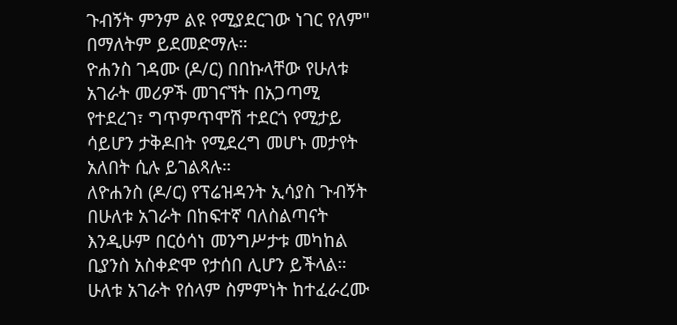ጉብኝት ምንም ልዩ የሚያደርገው ነገር የለም" በማለትም ይደመድማሉ።
ዮሐንስ ገዳሙ (ዶ/ር) በበኩላቸው የሁለቱ አገራት መሪዎች መገናኘት በአጋጣሚ የተደረገ፣ ግጥምጥሞሽ ተደርጎ የሚታይ ሳይሆን ታቅዶበት የሚደረግ መሆኑ መታየት አለበት ሲሉ ይገልጻሉ።
ለዮሐንስ (ዶ/ር) የፕሬዝዳንት ኢሳያስ ጉብኝት በሁለቱ አገራት በከፍተኛ ባለስልጣናት እንዲሁም በርዕሳነ መንግሥታቱ መካከል ቢያንስ አስቀድሞ የታሰበ ሊሆን ይችላል።
ሁለቱ አገራት የሰላም ስምምነት ከተፈራረሙ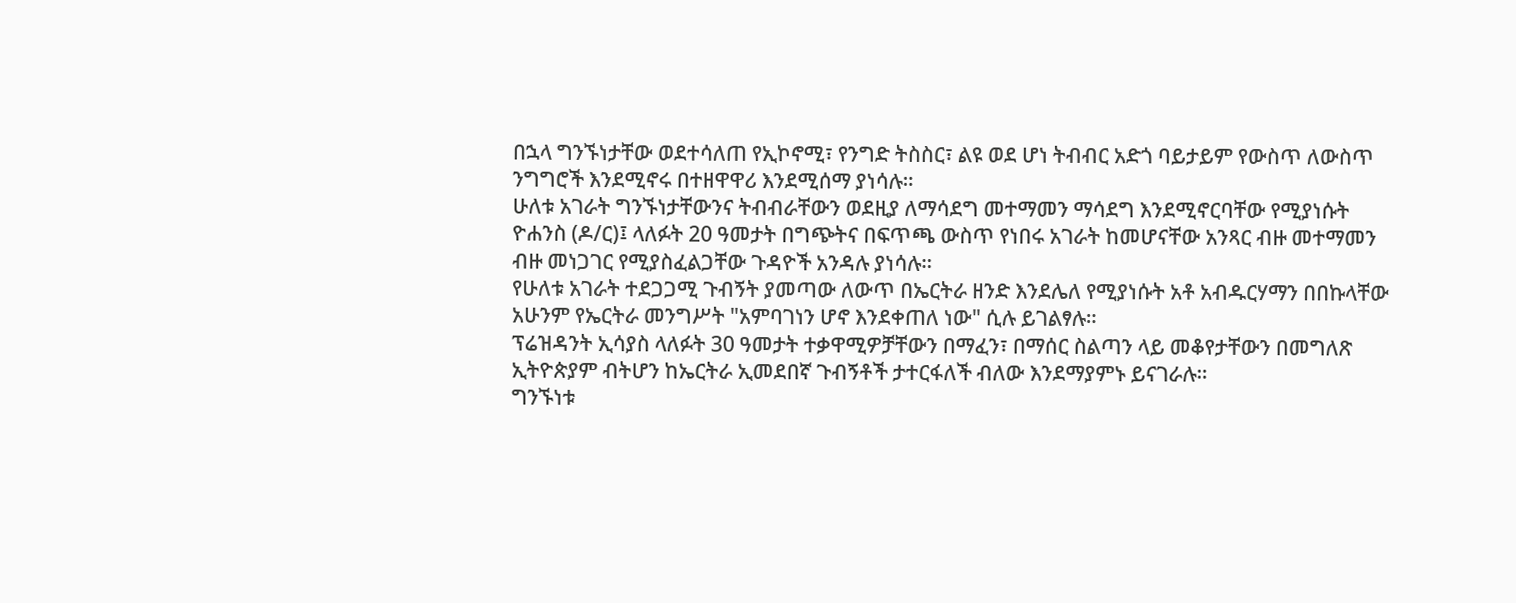በኋላ ግንኙነታቸው ወደተሳለጠ የኢኮኖሚ፣ የንግድ ትስስር፣ ልዩ ወደ ሆነ ትብብር አድጎ ባይታይም የውስጥ ለውስጥ ንግግሮች እንደሚኖሩ በተዘዋዋሪ እንደሚሰማ ያነሳሉ።
ሁለቱ አገራት ግንኙነታቸውንና ትብብራቸውን ወደዚያ ለማሳደግ መተማመን ማሳደግ እንደሚኖርባቸው የሚያነሱት ዮሐንስ (ዶ/ር)፤ ላለፉት 20 ዓመታት በግጭትና በፍጥጫ ውስጥ የነበሩ አገራት ከመሆናቸው አንጻር ብዙ መተማመን ብዙ መነጋገር የሚያስፈልጋቸው ጉዳዮች አንዳሉ ያነሳሉ።
የሁለቱ አገራት ተደጋጋሚ ጉብኝት ያመጣው ለውጥ በኤርትራ ዘንድ እንደሌለ የሚያነሱት አቶ አብዱርሃማን በበኩላቸው አሁንም የኤርትራ መንግሥት "አምባገነን ሆኖ እንደቀጠለ ነው" ሲሉ ይገልፃሉ።
ፕሬዝዳንት ኢሳያስ ላለፉት 30 ዓመታት ተቃዋሚዎቻቸውን በማፈን፣ በማሰር ስልጣን ላይ መቆየታቸውን በመግለጽ ኢትዮጵያም ብትሆን ከኤርትራ ኢመደበኛ ጉብኝቶች ታተርፋለች ብለው እንደማያምኑ ይናገራሉ።
ግንኙነቱ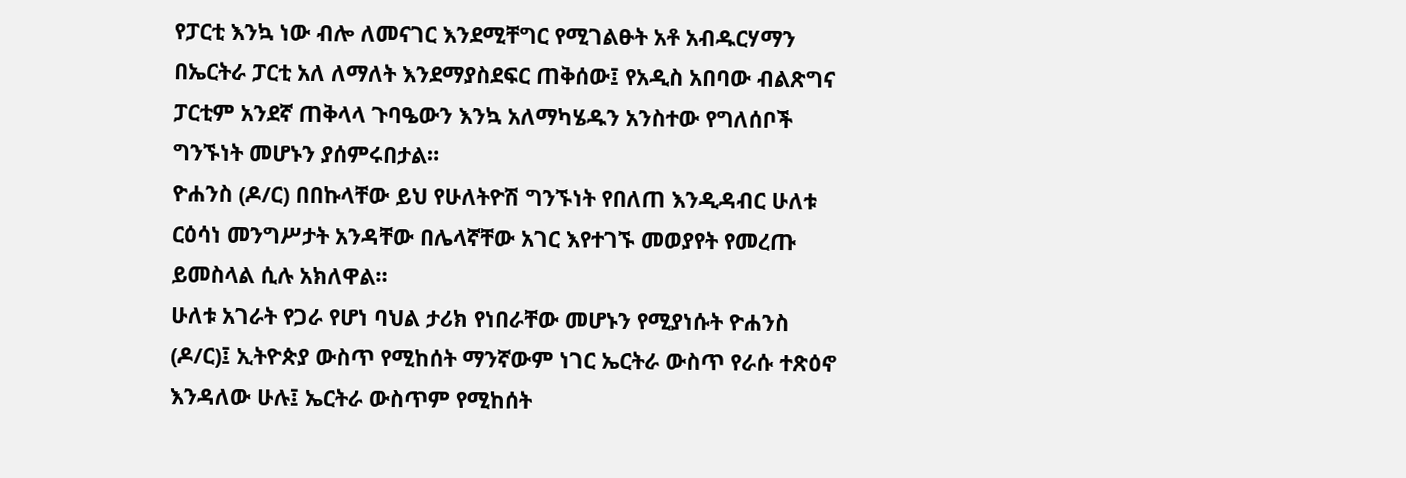የፓርቲ እንኳ ነው ብሎ ለመናገር እንደሚቸግር የሚገልፁት አቶ አብዱርሃማን በኤርትራ ፓርቲ አለ ለማለት እንደማያስደፍር ጠቅሰው፤ የአዲስ አበባው ብልጽግና ፓርቲም አንደኛ ጠቅላላ ጉባዔውን እንኳ አለማካሄዱን አንስተው የግለሰቦች ግንኙነት መሆኑን ያሰምሩበታል።
ዮሐንስ (ዶ/ር) በበኩላቸው ይህ የሁለትዮሽ ግንኙነት የበለጠ እንዲዳብር ሁለቱ ርዕሳነ መንግሥታት አንዳቸው በሌላኛቸው አገር እየተገኙ መወያየት የመረጡ ይመስላል ሲሉ አክለዋል።
ሁለቱ አገራት የጋራ የሆነ ባህል ታሪክ የነበራቸው መሆኑን የሚያነሱት ዮሐንስ (ዶ/ር)፤ ኢትዮጵያ ውስጥ የሚከሰት ማንኛውም ነገር ኤርትራ ውስጥ የራሱ ተጽዕኖ እንዳለው ሁሉ፤ ኤርትራ ውስጥም የሚከሰት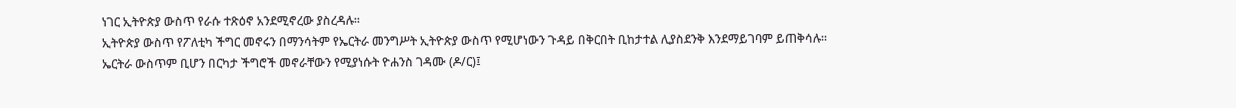ነገር ኢትዮጵያ ውስጥ የራሱ ተጽዕኖ አንደሚኖረው ያስረዳሉ።
ኢትዮጵያ ውስጥ የፖለቲካ ችግር መኖሩን በማንሳትም የኤርትራ መንግሥት ኢትዮጵያ ውስጥ የሚሆነውን ጉዳይ በቅርበት ቢከታተል ሊያስደንቅ እንደማይገባም ይጠቅሳሉ።
ኤርትራ ውስጥም ቢሆን በርካታ ችግሮች መኖራቸውን የሚያነሱት ዮሐንስ ገዳሙ (ዶ/ር)፤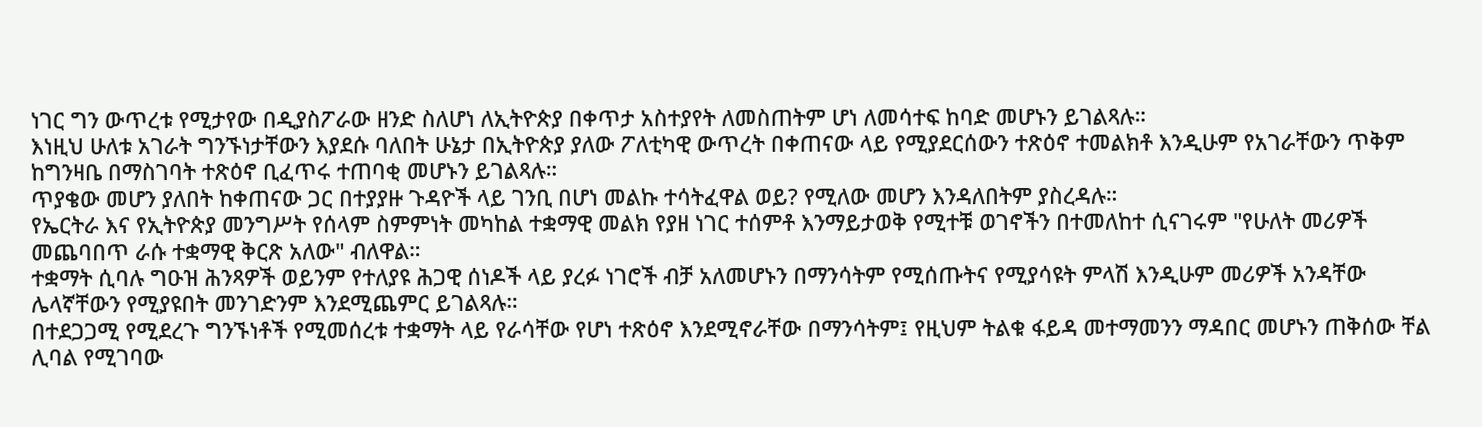ነገር ግን ውጥረቱ የሚታየው በዲያስፖራው ዘንድ ስለሆነ ለኢትዮጵያ በቀጥታ አስተያየት ለመስጠትም ሆነ ለመሳተፍ ከባድ መሆኑን ይገልጻሉ።
እነዚህ ሁለቱ አገራት ግንኙነታቸውን እያደሱ ባለበት ሁኔታ በኢትዮጵያ ያለው ፖለቲካዊ ውጥረት በቀጠናው ላይ የሚያደርሰውን ተጽዕኖ ተመልክቶ እንዲሁም የአገራቸውን ጥቅም ከግንዛቤ በማስገባት ተጽዕኖ ቢፈጥሩ ተጠባቂ መሆኑን ይገልጻሉ።
ጥያቄው መሆን ያለበት ከቀጠናው ጋር በተያያዙ ጉዳዮች ላይ ገንቢ በሆነ መልኩ ተሳትፈዋል ወይ? የሚለው መሆን እንዳለበትም ያስረዳሉ።
የኤርትራ እና የኢትዮጵያ መንግሥት የሰላም ስምምነት መካከል ተቋማዊ መልክ የያዘ ነገር ተሰምቶ እንማይታወቅ የሚተቹ ወገኖችን በተመለከተ ሲናገሩም "የሁለት መሪዎች መጨባበጥ ራሱ ተቋማዊ ቅርጽ አለው" ብለዋል።
ተቋማት ሲባሉ ግዑዝ ሕንጻዎች ወይንም የተለያዩ ሕጋዊ ሰነዶች ላይ ያረፉ ነገሮች ብቻ አለመሆኑን በማንሳትም የሚሰጡትና የሚያሳዩት ምላሽ እንዲሁም መሪዎች አንዳቸው ሌላኛቸውን የሚያዩበት መንገድንም እንደሚጨምር ይገልጻሉ።
በተደጋጋሚ የሚደረጉ ግንኙነቶች የሚመሰረቱ ተቋማት ላይ የራሳቸው የሆነ ተጽዕኖ እንደሚኖራቸው በማንሳትም፤ የዚህም ትልቁ ፋይዳ መተማመንን ማዳበር መሆኑን ጠቅሰው ቸል ሊባል የሚገባው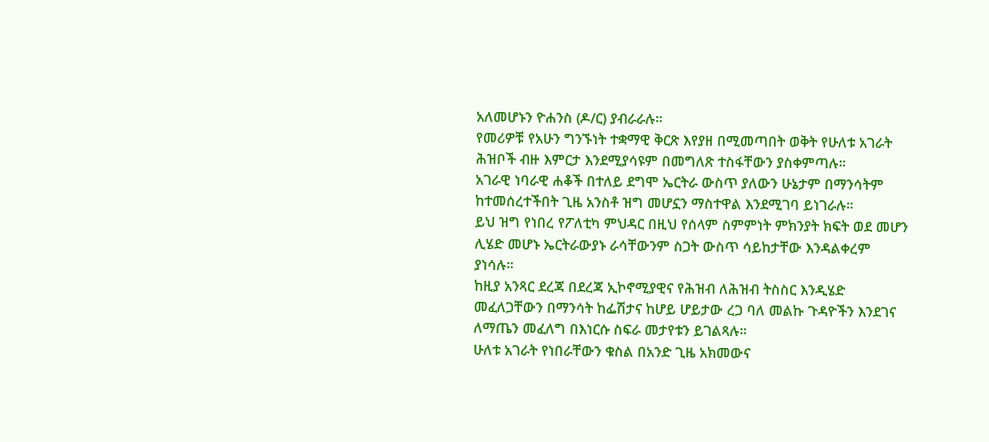አለመሆኑን ዮሐንስ (ዶ/ር) ያብራራሉ።
የመሪዎቹ የአሁን ግንኙነት ተቋማዊ ቅርጽ እየያዘ በሚመጣበት ወቅት የሁለቱ አገራት ሕዝቦች ብዙ እምርታ እንደሚያሳዩም በመግለጽ ተስፋቸውን ያስቀምጣሉ።
አገራዊ ነባራዊ ሐቆች በተለይ ደግሞ ኤርትራ ውስጥ ያለውን ሁኔታም በማንሳትም ከተመሰረተችበት ጊዜ አንስቶ ዝግ መሆኗን ማስተዋል እንደሚገባ ይነገራሉ።
ይህ ዝግ የነበረ የፖለቲካ ምህዳር በዚህ የሰላም ስምምነት ምክንያት ክፍት ወደ መሆን ሊሄድ መሆኑ ኤርትራውያኑ ራሳቸውንም ስጋት ውስጥ ሳይከታቸው እንዳልቀረም ያነሳሉ።
ከዚያ አንጻር ደረጃ በደረጃ ኢኮኖሚያዊና የሕዝብ ለሕዝብ ትስስር እንዲሄድ መፈለጋቸውን በማንሳት ከፌሽታና ከሆይ ሆይታው ረጋ ባለ መልኩ ጉዳዮችን እንደገና ለማጤን መፈለግ በእነርሱ ስፍራ መታየቱን ይገልጻሉ።
ሁለቱ አገራት የነበራቸውን ቁስል በአንድ ጊዜ አክመውና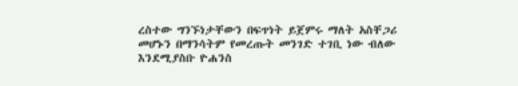ረስተው ግንኙነታቸውን በፍጥነት ይጀምሩ ማለት አስቸጋሪ መሆኑን በማንሳትም የመረጡት መንገድ ተገቢ ነው ብለው እንደሚያስቡ ዮሐንስ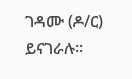ገዳሙ (ዶ/ር) ይናገራሉ።